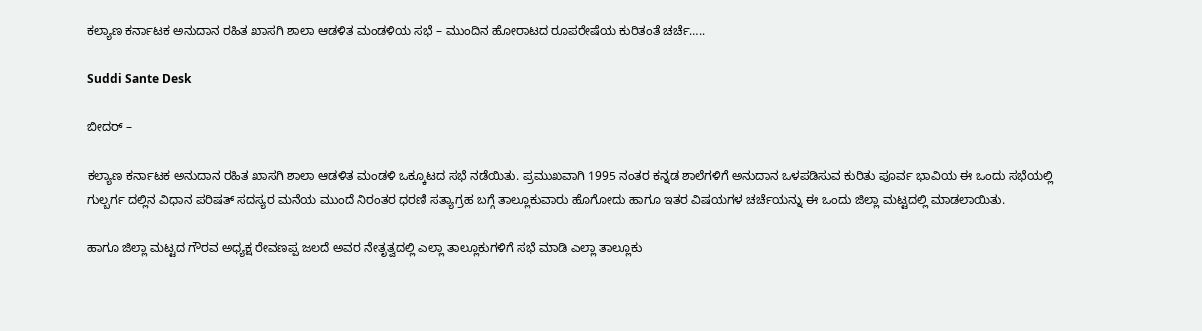ಕಲ್ಯಾಣ ಕರ್ನಾಟಕ ಅನುದಾನ ರಹಿತ ಖಾಸಗಿ ಶಾಲಾ ಆಡಳಿತ ಮಂಡಳಿಯ ಸಭೆ – ಮುಂದಿನ ಹೋರಾಟದ ರೂಪರೇಷೆಯ ಕುರಿತಂತೆ ಚರ್ಚೆ…..

Suddi Sante Desk

ಬೀದರ್ –

ಕಲ್ಯಾಣ ಕರ್ನಾಟಕ ಅನುದಾನ ರಹಿತ ಖಾಸಗಿ ಶಾಲಾ ಆಡಳಿತ ಮಂಡಳಿ ಒಕ್ಕೂಟದ ಸಭೆ ನಡೆಯಿತು. ಪ್ರಮುಖವಾಗಿ 1995 ನಂತರ ಕನ್ನಡ ಶಾಲೆಗಳಿಗೆ ಅನುದಾನ ಒಳಪಡಿಸುವ ಕುರಿತು ಪೂರ್ವ ಭಾವಿಯ ಈ ಒಂದು ಸಭೆಯಲ್ಲಿ ಗುಲ್ಬರ್ಗ ದಲ್ಲಿನ ವಿಧಾನ ಪರಿಷತ್ ಸದಸ್ಯರ ಮನೆಯ ಮುಂದೆ ನಿರಂತರ ಧರಣಿ ಸತ್ಯಾಗ್ರಹ ಬಗ್ಗೆ ತಾಲ್ಲೂಕುವಾರು ಹೊಗೋದು ಹಾಗೂ ಇತರ ವಿಷಯಗಳ ಚರ್ಚೆಯನ್ನು ಈ ಒಂದು ಜಿಲ್ಲಾ ಮಟ್ಟದಲ್ಲಿ ಮಾಡಲಾಯಿತು.

ಹಾಗೂ ಜಿಲ್ಲಾ ಮಟ್ಟದ ಗೌರವ ಅಧ್ಯಕ್ಷ ರೇವಣಪ್ಪ ಜಲದೆ ಅವರ ನೇತೃತ್ವದಲ್ಲಿ ಎಲ್ಲಾ ತಾಲ್ಲೂಕುಗಳಿಗೆ ಸಭೆ ಮಾಡಿ ಎಲ್ಲಾ ತಾಲ್ಲೂಕು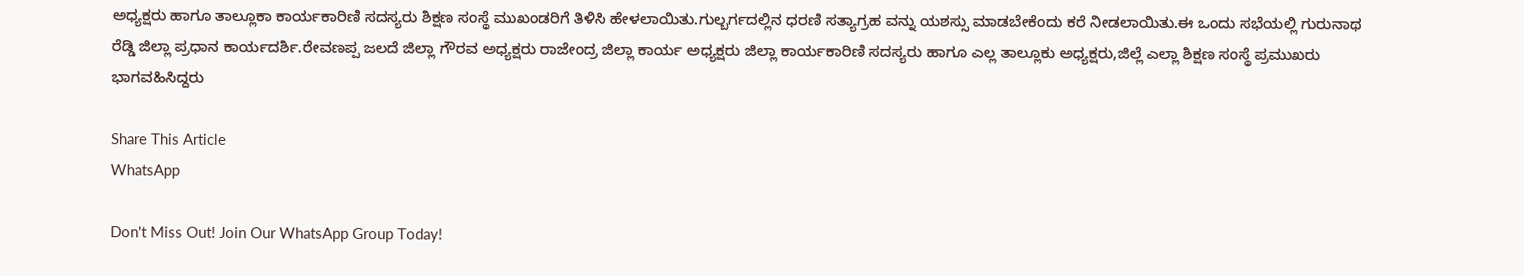ಅಧ್ಯಕ್ಷರು ಹಾಗೂ ತಾಲ್ಲೂಕಾ ಕಾರ್ಯಕಾರಿಣಿ ಸದಸ್ಯರು ಶಿಕ್ಷಣ ಸಂಸ್ಥೆ ಮುಖಂಡರಿಗೆ ತಿಳಿಸಿ ಹೇಳಲಾಯಿತು.ಗುಲ್ಬರ್ಗದಲ್ಲಿನ ಧರಣಿ ಸತ್ಯಾಗ್ರಹ ವನ್ನು ಯಶಸ್ಸು ಮಾಡಬೇಕೆಂದು ಕರೆ ನೀಡಲಾಯಿತು.ಈ ಒಂದು ಸಭೆಯಲ್ಲಿ ಗುರುನಾಥ ರೆಡ್ಡಿ ಜಿಲ್ಲಾ ಪ್ರಧಾನ ಕಾರ್ಯದರ್ಶಿ.ರೇವಣಪ್ಪ ಜಲದೆ ಜಿಲ್ಲಾ ಗೌರವ ಅಧ್ಯಕ್ಷರು ರಾಜೇಂದ್ರ ಜಿಲ್ಲಾ ಕಾರ್ಯ ಅಧ್ಯಕ್ಷರು ಜಿಲ್ಲಾ ಕಾರ್ಯಕಾರಿಣಿ ಸದಸ್ಯರು ಹಾಗೂ ಎಲ್ಲ ತಾಲ್ಲೂಕು ಅಧ್ಯಕ್ಷರು,ಜಿಲ್ಲೆ ಎಲ್ಲಾ ಶಿಕ್ಷಣ ಸಂಸ್ಥೆ ಪ್ರಮುಖರು ಭಾಗವಹಿಸಿದ್ದರು

Share This Article
WhatsApp

Don't Miss Out! Join Our WhatsApp Group Today!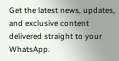Get the latest news, updates, and exclusive content delivered straight to your WhatsApp.